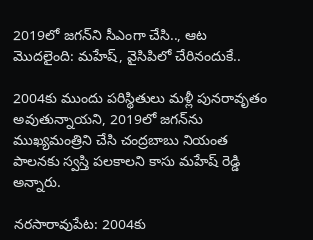2019లో జగన్‌ని సీఎంగా చేసి.., ఆట మొదలైంది: మహేష్, వైసిపిలో చేరినందుకే..

2004కు ముందు పరిస్థితులు మళ్లీ పునరావృతం అవుతున్నాయని, 2019లో జగన్‌ను ముఖ్యమంత్రిని చేసి చంద్రబాబు నియంత పాలనకు స్వస్తి పలకాలని కాసు మహేష్ రెడ్డి అన్నారు.

నరసారావుపేట: 2004కు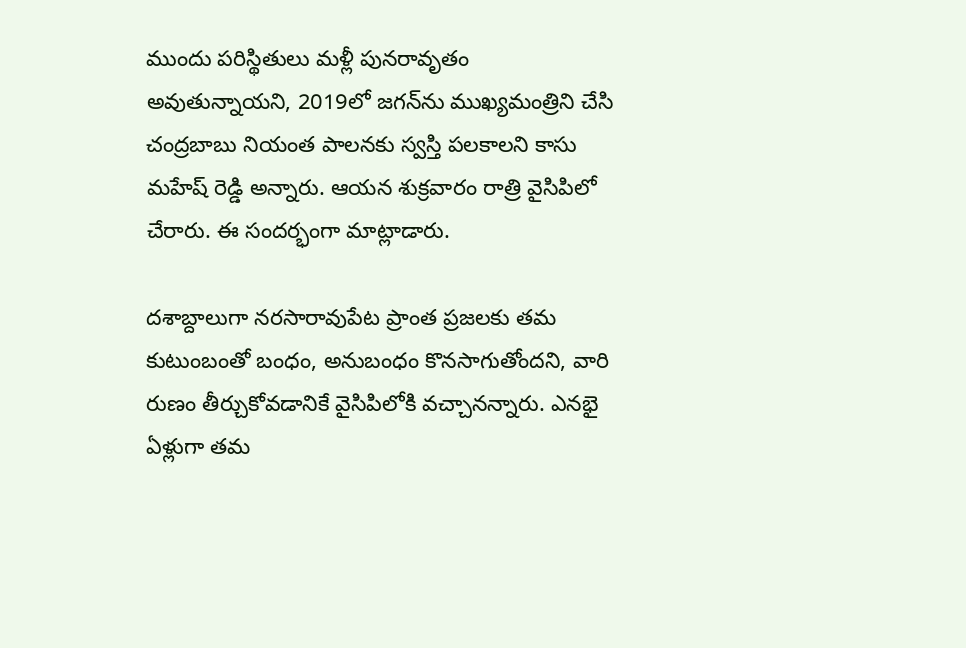ముందు పరిస్థితులు మళ్లీ పునరావృతం అవుతున్నాయని, 2019లో జగన్‌ను ముఖ్యమంత్రిని చేసి చంద్రబాబు నియంత పాలనకు స్వస్తి పలకాలని కాసు మహేష్ రెడ్డి అన్నారు. ఆయన శుక్రవారం రాత్రి వైసిపిలో చేరారు. ఈ సందర్భంగా మాట్లాడారు.

దశాబ్దాలుగా నరసారావుపేట ప్రాంత ప్రజలకు తమ కుటుంబంతో బంధం, అనుబంధం కొనసాగుతోందని, వారి రుణం తీర్చుకోవడానికే వైసిపిలోకి వచ్చానన్నారు. ఎనభై ఏళ్లుగా తమ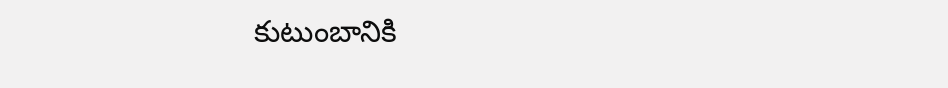కుటుంబానికి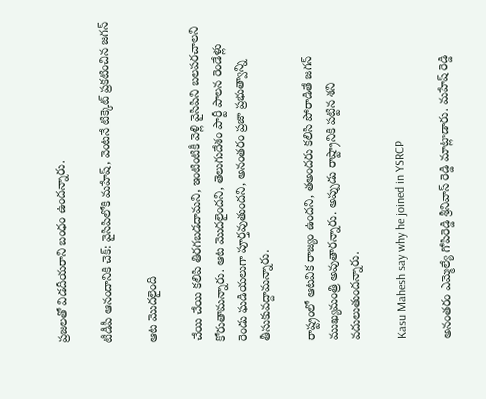ప్రజలతో విడదీయరాని బంధం ఉందన్నారు.

టీడీపీ ఆనందానికి చెక్: వైసిపిలోకి మహేష్, వెంటనే టిక్కెట్ ప్రకటించిన జగన్

ఆట మొదలైంది

చేయి చేయి కలిపి తిరగబడదామని, ఇంటింటికీ వెళ్లి వైసిపిని బలపరచాలని కోరుతామన్నారు. ఆట మొదలైందని, తెలుగుదేశం పార్టీ పాలన రెండేళ్లు రెండు ఘడియలుగా పూర్తవుతుందని, అనంతరం ప్రజా ప్రభుత్వాన్ని తీసుకువద్దామన్నారు.

రాష్ట్రంలో ఆటవిక రాజ్యం ఉందని, తఅందరు కలిసి పోరాడితే జగన్ ముఖ్యమంత్రి అవుతారన్నారు. అప్పుడు రాష్ట్రానికి పట్టిన శని వదులుతుందన్నారు.

Kasu Mahesh say why he joined in YSRCP

అనంతరం ఎమ్మెల్యే గోపిరెడ్డి శ్రీనివాస్ రెడ్డి మాట్లాడారు. మహేష్ రెడ్డి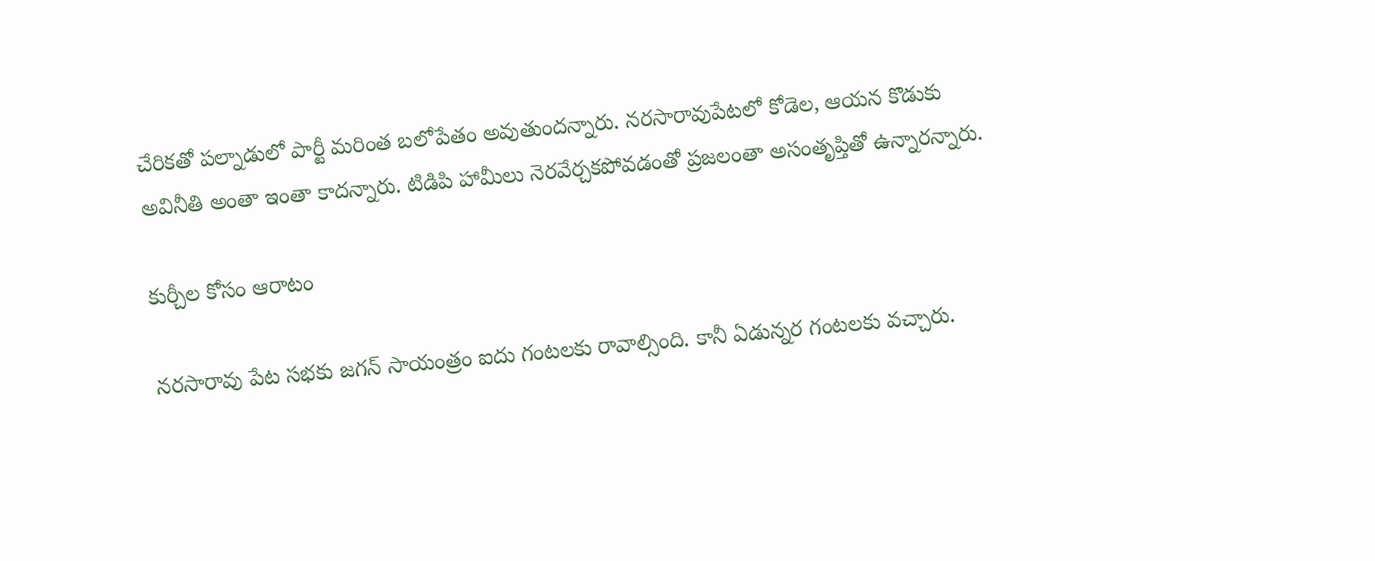చేరికతో పల్నాడులో పార్టీ మరింత బలోపేతం అవుతుందన్నారు. నరసారావుపేటలో కోడెల, ఆయన కొడుకు అవినీతి అంతా ఇంతా కాదన్నారు. టిడిపి హామీలు నెరవేర్చకపోవడంతో ప్రజలంతా అసంతృప్తితో ఉన్నారన్నారు.

కుర్చీల కోసం ఆరాటం

నరసారావు పేట సభకు జగన్ సాయంత్రం ఐదు గంటలకు రావాల్సింది. కానీ ఏడున్నర గంటలకు వచ్చారు.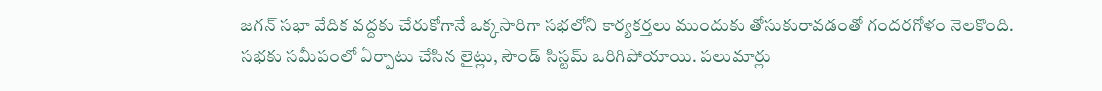జగన్‌ సభా వేదిక వద్దకు చేరుకోగానే ఒక్కసారిగా సభలోని కార్యకర్తలు ముందుకు తోసుకురావడంతో గందరగోళం నెలకొంది. సభకు సమీపంలో ఏర్పాటు చేసిన లైట్లు, సౌండ్‌ సిస్టమ్‌ ఒరిగిపోయాయి. పలుమార్లు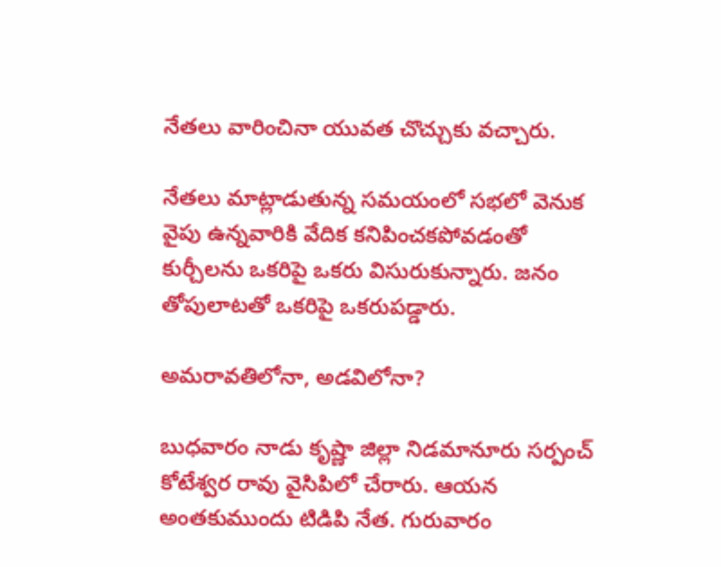నేతలు వారించినా యువత చొచ్చుకు వచ్చారు.

నేతలు మాట్లాడుతున్న సమయంలో సభలో వెనుక వైపు ఉన్నవారికి వేదిక కనిపించకపోవడంతో కుర్చీలను ఒకరిపై ఒకరు విసురుకున్నారు. జనం తోపులాటతో ఒకరిపై ఒకరుపడ్డారు.

అమరావతిలోనా, అడవిలోనా?

బుధవారం నాడు కృష్ణా జిల్లా నిడమానూరు సర్పంచ్ కోటేశ్వర రావు వైసిపిలో చేరారు. ఆయన అంతకుముందు టిడిపి నేత. గురువారం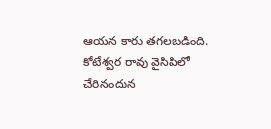ఆయన కారు తగలబడింది. కోటేశ్వర రావు వైసిపిలో చేరినందున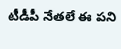టీడీపీ నేతలే ఈ పని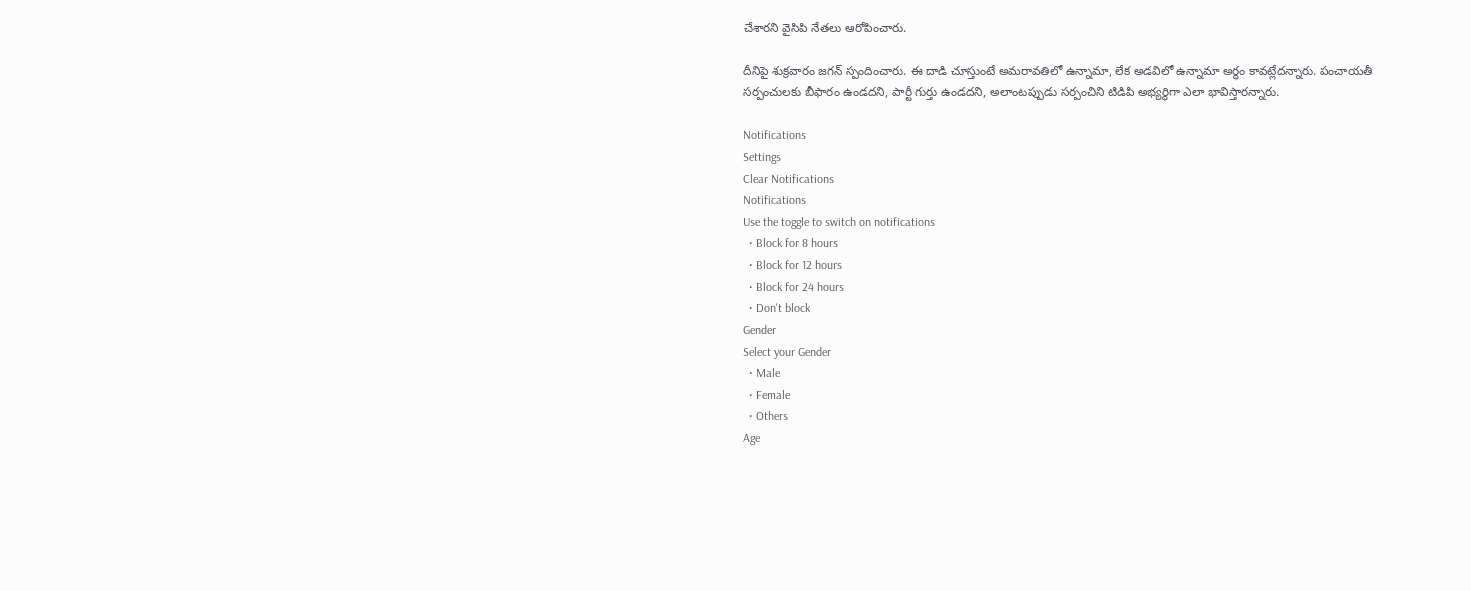చేశారని వైసిపి నేతలు ఆరోపించారు.

దీనిపై శుక్రవారం జగన్ స్పందించారు. ఈ దాడి చూస్తుంటే అమరావతిలో ఉన్నామా, లేక అడవిలో ఉన్నామా అర్థం కావట్లేదన్నారు. పంచాయతీ సర్పంచులకు బీఫారం ఉండదని, పార్టీ గుర్తు ఉండదని, అలాంటప్పుడు సర్పంచిని టిడిపి అభ్యర్థిగా ఎలా భావిస్తారన్నారు.

Notifications
Settings
Clear Notifications
Notifications
Use the toggle to switch on notifications
  • Block for 8 hours
  • Block for 12 hours
  • Block for 24 hours
  • Don't block
Gender
Select your Gender
  • Male
  • Female
  • Others
Age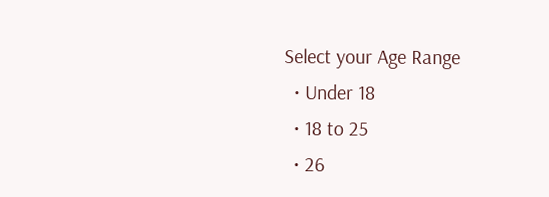Select your Age Range
  • Under 18
  • 18 to 25
  • 26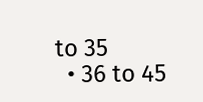to 35
  • 36 to 45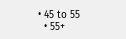• 45 to 55
  • 55+